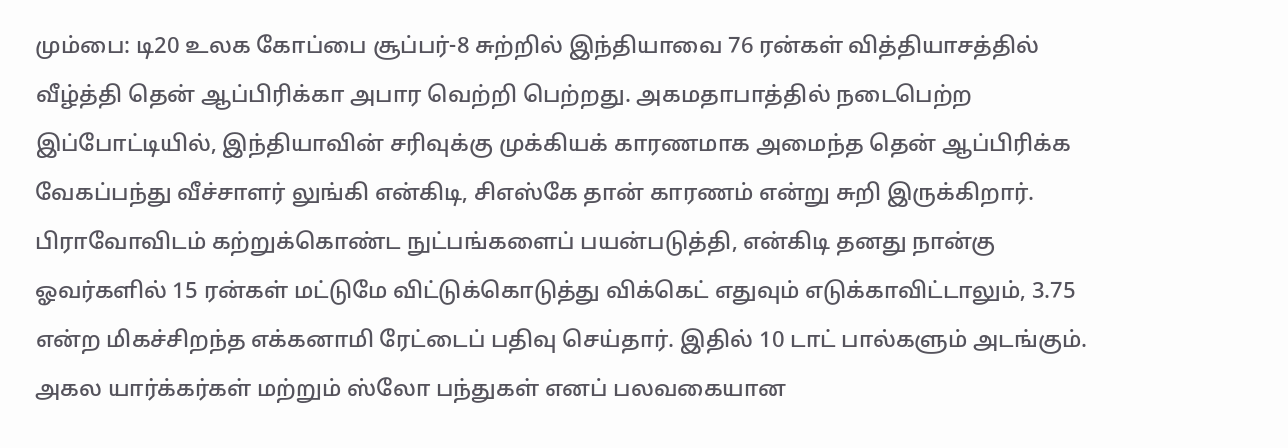மும்பை: டி20 உலக கோப்பை சூப்பர்-8 சுற்றில் இந்தியாவை 76 ரன்கள் வித்தியாசத்தில் வீழ்த்தி தென் ஆப்பிரிக்கா அபார வெற்றி பெற்றது. அகமதாபாத்தில் நடைபெற்ற இப்போட்டியில், இந்தியாவின் சரிவுக்கு முக்கியக் காரணமாக அமைந்த தென் ஆப்பிரிக்க வேகப்பந்து வீச்சாளர் லுங்கி என்கிடி, சிஎஸ்கே தான் காரணம் என்று சுறி இருக்கிறார்.
பிராவோவிடம் கற்றுக்கொண்ட நுட்பங்களைப் பயன்படுத்தி, என்கிடி தனது நான்கு ஓவர்களில் 15 ரன்கள் மட்டுமே விட்டுக்கொடுத்து விக்கெட் எதுவும் எடுக்காவிட்டாலும், 3.75 என்ற மிகச்சிறந்த எக்கனாமி ரேட்டைப் பதிவு செய்தார். இதில் 10 டாட் பால்களும் அடங்கும். அகல யார்க்கர்கள் மற்றும் ஸ்லோ பந்துகள் எனப் பலவகையான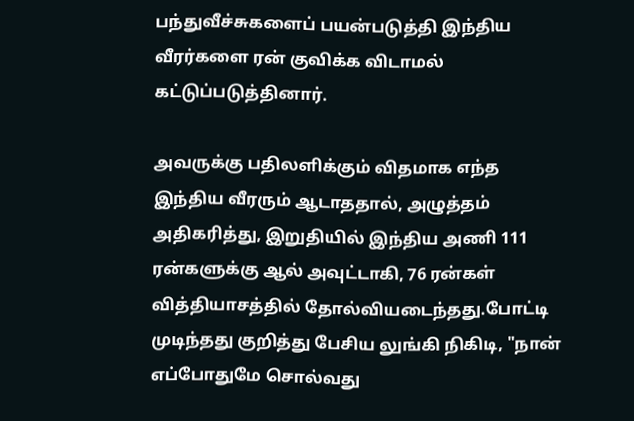பந்துவீச்சுகளைப் பயன்படுத்தி இந்திய வீரர்களை ரன் குவிக்க விடாமல் கட்டுப்படுத்தினார்.

அவருக்கு பதிலளிக்கும் விதமாக எந்த இந்திய வீரரும் ஆடாததால், அழுத்தம் அதிகரித்து, இறுதியில் இந்திய அணி 111 ரன்களுக்கு ஆல் அவுட்டாகி, 76 ரன்கள் வித்தியாசத்தில் தோல்வியடைந்தது.போட்டி முடிந்தது குறித்து பேசிய லுங்கி நிகிடி, "நான் எப்போதுமே சொல்வது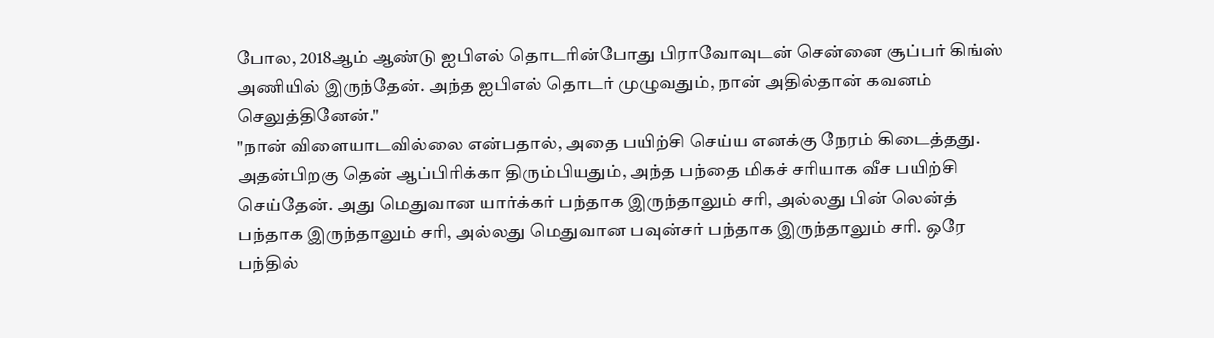போல, 2018ஆம் ஆண்டு ஐபிஎல் தொடரின்போது பிராவோவுடன் சென்னை சூப்பர் கிங்ஸ் அணியில் இருந்தேன். அந்த ஐபிஎல் தொடர் முழுவதும், நான் அதில்தான் கவனம் செலுத்தினேன்."
"நான் விளையாடவில்லை என்பதால், அதை பயிற்சி செய்ய எனக்கு நேரம் கிடைத்தது. அதன்பிறகு தென் ஆப்பிரிக்கா திரும்பியதும், அந்த பந்தை மிகச் சரியாக வீச பயிற்சி செய்தேன். அது மெதுவான யார்க்கர் பந்தாக இருந்தாலும் சரி, அல்லது பின் லென்த் பந்தாக இருந்தாலும் சரி, அல்லது மெதுவான பவுன்சர் பந்தாக இருந்தாலும் சரி. ஒரே பந்தில்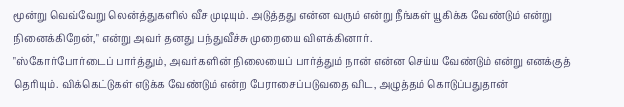மூன்று வெவ்வேறு லென்த்துகளில் வீச முடியும். அடுத்தது என்ன வரும் என்று நீங்கள் யூகிக்க வேண்டும் என்று நினைக்கிறேன்," என்று அவர் தனது பந்துவீச்சு முறையை விளக்கினார்.
"ஸ்கோர்போர்டைப் பார்த்தும், அவர்களின் நிலையைப் பார்த்தும் நான் என்ன செய்ய வேண்டும் என்று எனக்குத் தெரியும். விக்கெட்டுகள் எடுக்க வேண்டும் என்ற பேராசைப்படுவதை விட, அழுத்தம் கொடுப்பதுதான்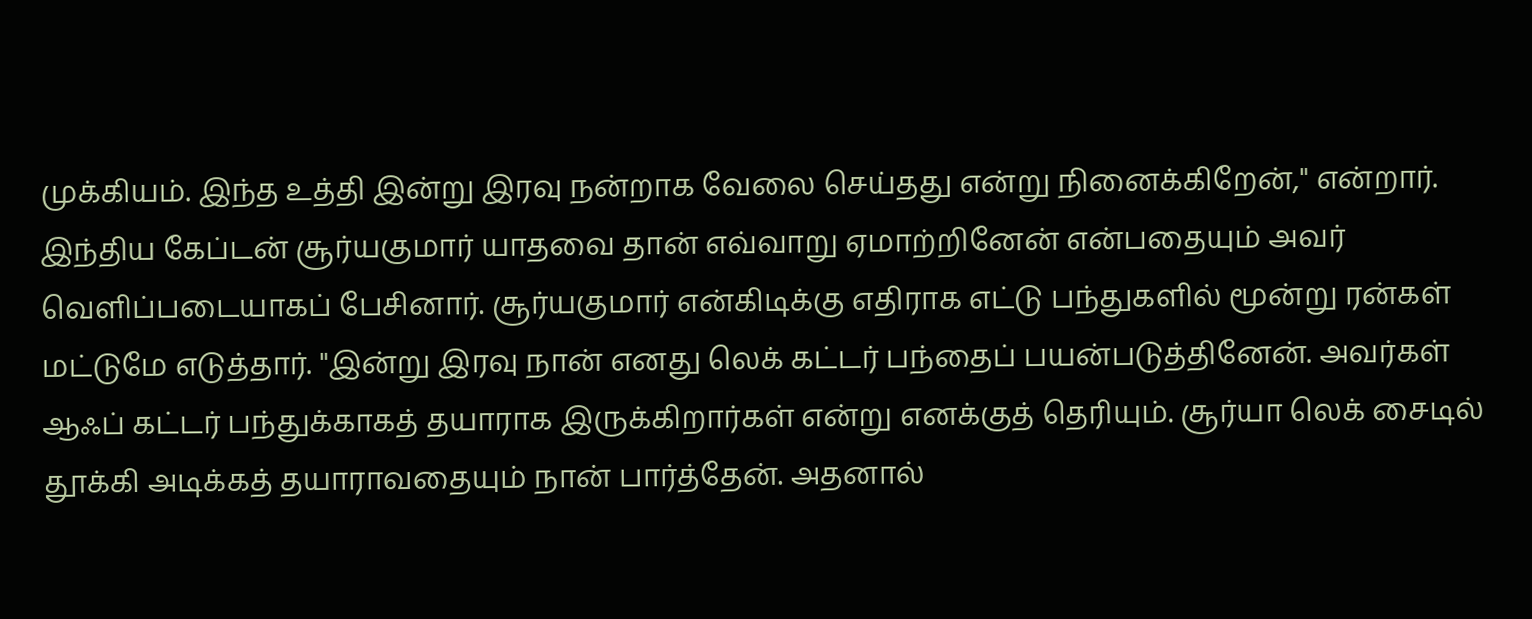முக்கியம். இந்த உத்தி இன்று இரவு நன்றாக வேலை செய்தது என்று நினைக்கிறேன்," என்றார்.
இந்திய கேப்டன் சூர்யகுமார் யாதவை தான் எவ்வாறு ஏமாற்றினேன் என்பதையும் அவர் வெளிப்படையாகப் பேசினார். சூர்யகுமார் என்கிடிக்கு எதிராக எட்டு பந்துகளில் மூன்று ரன்கள் மட்டுமே எடுத்தார். "இன்று இரவு நான் எனது லெக் கட்டர் பந்தைப் பயன்படுத்தினேன். அவர்கள் ஆஃப் கட்டர் பந்துக்காகத் தயாராக இருக்கிறார்கள் என்று எனக்குத் தெரியும். சூர்யா லெக் சைடில் தூக்கி அடிக்கத் தயாராவதையும் நான் பார்த்தேன். அதனால்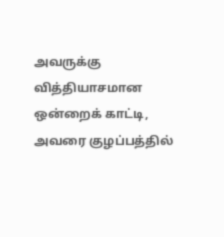அவருக்கு வித்தியாசமான ஒன்றைக் காட்டி, அவரை குழப்பத்தில்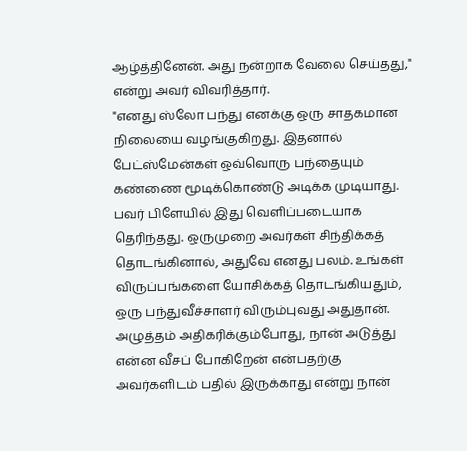ஆழ்த்தினேன். அது நன்றாக வேலை செய்தது," என்று அவர் விவரித்தார்.
"எனது ஸ்லோ பந்து எனக்கு ஒரு சாதகமான நிலையை வழங்குகிறது. இதனால் பேட்ஸ்மேன்கள் ஒவ்வொரு பந்தையும் கண்ணை மூடிக்கொண்டு அடிக்க முடியாது. பவர் பிளேயில் இது வெளிப்படையாக தெரிந்தது. ஒருமுறை அவர்கள் சிந்திக்கத் தொடங்கினால், அதுவே எனது பலம். உங்கள் விருப்பங்களை யோசிக்கத் தொடங்கியதும், ஒரு பந்துவீச்சாளர் விரும்புவது அதுதான். அழுத்தம் அதிகரிக்கும்போது, நான் அடுத்து என்ன வீசப் போகிறேன் என்பதற்கு அவர்களிடம் பதில் இருக்காது என்று நான்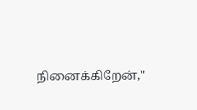நினைக்கிறேன்,"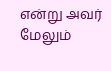என்று அவர் மேலும்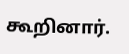கூறினார்.